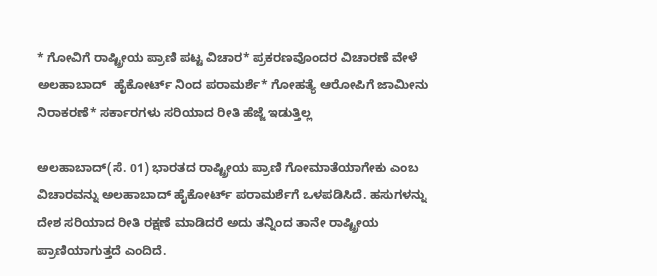* ಗೋವಿಗೆ ರಾಷ್ಟ್ರೀಯ ಪ್ರಾಣಿ ಪಟ್ಟ ವಿಚಾರ* ಪ್ರಕರಣವೊಂದರ ವಿಚಾರಣೆ ವೇಳೆ ಅಲಹಾಬಾದ್  ಹೈಕೋರ್ಟ್ ನಿಂದ ಪರಾಮರ್ಶೆ* ಗೋಹತ್ಯೆ ಆರೋಪಿಗೆ ಜಾಮೀನು ನಿರಾಕರಣೆ* ಸರ್ಕಾರಗಳು ಸರಿಯಾದ ರೀತಿ ಹೆಜ್ಜೆ ಇಡುತ್ತಿಲ್ಲ

ಅಲಹಾಬಾದ್(ಸೆ. 01) ಭಾರತದ ರಾಷ್ಟ್ರೀಯ ಪ್ರಾಣಿ ಗೋಮಾತೆಯಾಗೇಕು ಎಂಬ ವಿಚಾರವನ್ನು ಅಲಹಾಬಾದ್ ಹೈಕೋರ್ಟ್ ಪರಾಮರ್ಶೆಗೆ ಒಳಪಡಿಸಿದೆ. ಹಸುಗಳನ್ನು ದೇಶ ಸರಿಯಾದ ರೀತಿ ರಕ್ಷಣೆ ಮಾಡಿದರೆ ಅದು ತನ್ನಿಂದ ತಾನೇ ರಾಷ್ಟ್ರೀಯ ಪ್ರಾಣಿಯಾಗುತ್ತದೆ ಎಂದಿದೆ.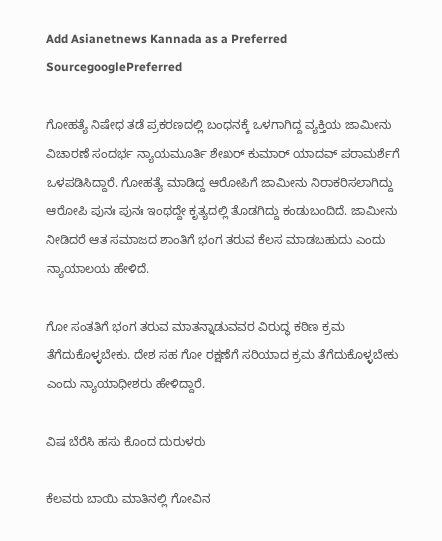Add Asianetnews Kannada as a Preferred SourcegooglePreferred

ಗೋಹತ್ಯೆ ನಿಷೇಧ ತಡೆ ಪ್ರಕರಣದಲ್ಲಿ ಬಂಧನಕ್ಕೆ ಒಳಗಾಗಿದ್ದ ವ್ಯಕ್ತಿಯ ಜಾಮೀನು ವಿಚಾರಣೆ ಸಂದರ್ಭ ನ್ಯಾಯಮೂರ್ತಿ ಶೇಖರ್ ಕುಮಾರ್ ಯಾದವ್ ಪರಾಮರ್ಶೆಗೆ ಒಳಪಡಿಸಿದ್ದಾರೆ. ಗೋಹತ್ಯೆ ಮಾಡಿದ್ದ ಆರೋಪಿಗೆ ಜಾಮೀನು ನಿರಾಕರಿಸಲಾಗಿದ್ದು ಆರೋಪಿ ಪುನಃ ಪುನಃ ಇಂಥದ್ದೇ ಕೃತ್ಯದಲ್ಲಿ ತೊಡಗಿದ್ದು ಕಂಡುಬಂದಿದೆ. ಜಾಮೀನು ನೀಡಿದರೆ ಆತ ಸಮಾಜದ ಶಾಂತಿಗೆ ಭಂಗ ತರುವ ಕೆಲಸ ಮಾಡಬಹುದು ಎಂದು ನ್ಯಾಯಾಲಯ ಹೇಳಿದೆ.

ಗೋ ಸಂತತಿಗೆ ಭಂಗ ತರುವ ಮಾತನ್ನಾಡುವವರ ವಿರುದ್ಧ ಕಠಿಣ ಕ್ರಮ ತೆಗೆದುಕೊಳ್ಳಬೇಕು. ದೇಶ ಸಹ ಗೋ ರಕ್ಷಣೆಗೆ ಸರಿಯಾದ ಕ್ರಮ ತೆಗೆದುಕೊಳ್ಳಬೇಕು ಎಂದು ನ್ಯಾಯಾಧೀಶರು ಹೇಳಿದ್ದಾರೆ.

ವಿಷ ಬೆರೆಸಿ ಹಸು ಕೊಂದ ದುರುಳರು

ಕೆಲವರು ಬಾಯಿ ಮಾತಿನಲ್ಲಿ ಗೋವಿನ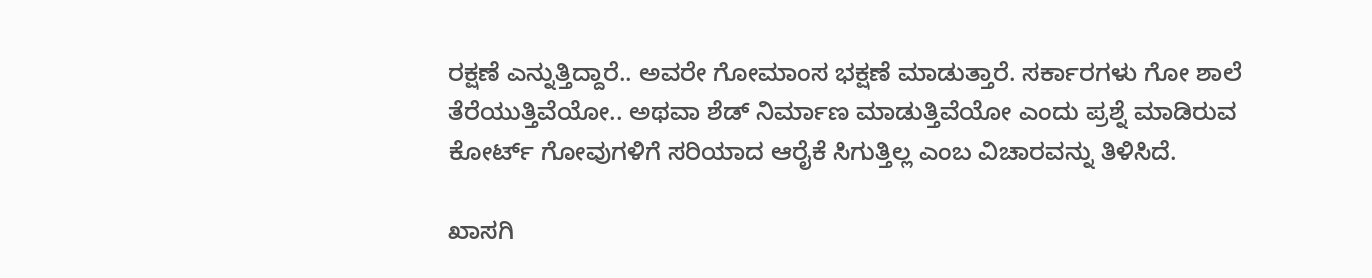ರಕ್ಷಣೆ ಎನ್ನುತ್ತಿದ್ದಾರೆ.. ಅವರೇ ಗೋಮಾಂಸ ಭಕ್ಷಣೆ ಮಾಡುತ್ತಾರೆ. ಸರ್ಕಾರಗಳು ಗೋ ಶಾಲೆ ತೆರೆಯುತ್ತಿವೆಯೋ.. ಅಥವಾ ಶೆಡ್ ನಿರ್ಮಾಣ ಮಾಡುತ್ತಿವೆಯೋ ಎಂದು ಪ್ರಶ್ನೆ ಮಾಡಿರುವ ಕೋರ್ಟ್ ಗೋವುಗಳಿಗೆ ಸರಿಯಾದ ಆರೈಕೆ ಸಿಗುತ್ತಿಲ್ಲ ಎಂಬ ವಿಚಾರವನ್ನು ತಿಳಿಸಿದೆ.

ಖಾಸಗಿ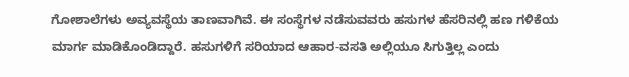ಗೋಶಾಲೆಗಳು ಅವ್ಯವಸ್ಥೆಯ ತಾಣವಾಗಿವೆ. ಈ ಸಂಸ್ಥೆಗಳ ನಡೆಸುವವರು ಹಸುಗಳ ಹೆಸರಿನಲ್ಲಿ ಹಣ ಗಳಿಕೆಯ ಮಾರ್ಗ ಮಾಡಿಕೊಂಡಿದ್ದಾರೆ. ಹಸುಗಳಿಗೆ ಸರಿಯಾದ ಆಹಾರ-ವಸತಿ ಅಲ್ಲಿಯೂ ಸಿಗುತ್ತಿಲ್ಲ ಎಂದು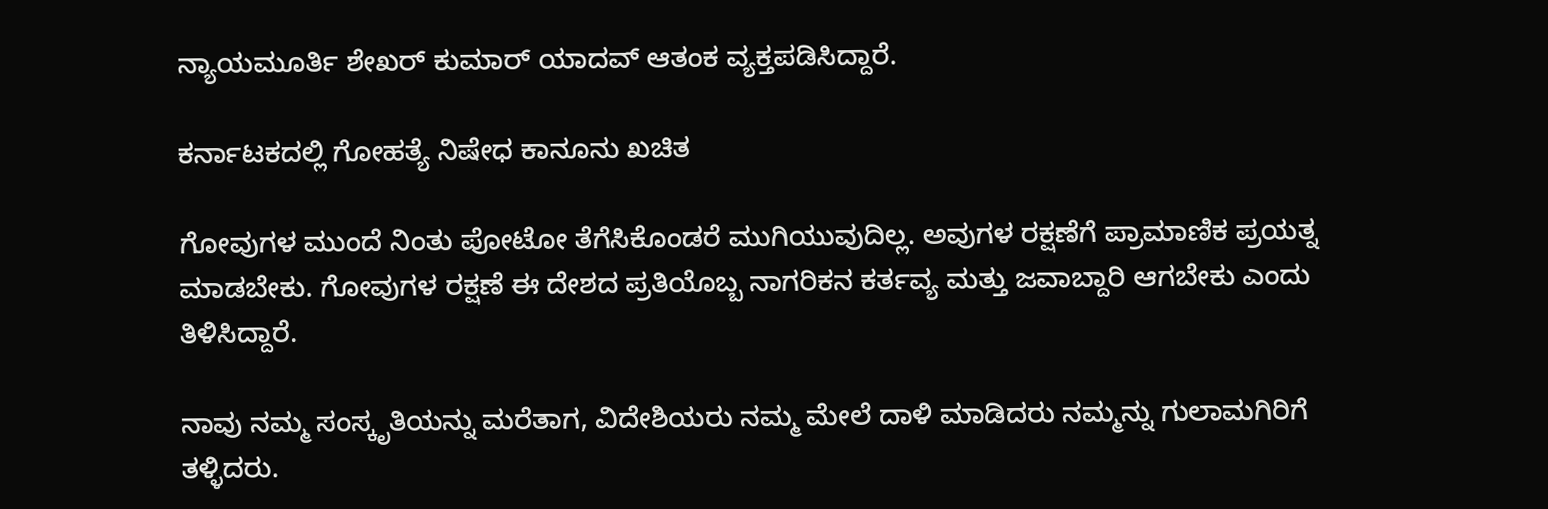ನ್ಯಾಯಮೂರ್ತಿ ಶೇಖರ್ ಕುಮಾರ್ ಯಾದವ್ ಆತಂಕ ವ್ಯಕ್ತಪಡಿಸಿದ್ದಾರೆ.

ಕರ್ನಾಟಕದಲ್ಲಿ ಗೋಹತ್ಯೆ ನಿಷೇಧ ಕಾನೂನು ಖಚಿತ

ಗೋವುಗಳ ಮುಂದೆ ನಿಂತು ಪೋಟೋ ತೆಗೆಸಿಕೊಂಡರೆ ಮುಗಿಯುವುದಿಲ್ಲ. ಅವುಗಳ ರಕ್ಷಣೆಗೆ ಪ್ರಾಮಾಣಿಕ ಪ್ರಯತ್ನ ಮಾಡಬೇಕು. ಗೋವುಗಳ ರಕ್ಷಣೆ ಈ ದೇಶದ ಪ್ರತಿಯೊಬ್ಬ ನಾಗರಿಕನ ಕರ್ತವ್ಯ ಮತ್ತು ಜವಾಬ್ದಾರಿ ಆಗಬೇಕು ಎಂದು ತಿಳಿಸಿದ್ದಾರೆ.

ನಾವು ನಮ್ಮ ಸಂಸ್ಕೃತಿಯನ್ನು ಮರೆತಾಗ, ವಿದೇಶಿಯರು ನಮ್ಮ ಮೇಲೆ ದಾಳಿ ಮಾಡಿದರು ನಮ್ಮನ್ನು ಗುಲಾಮಗಿರಿಗೆ ತಳ್ಳಿದರು.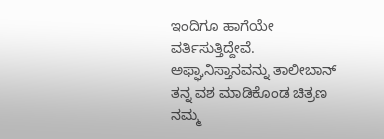ಇಂದಿಗೂ ಹಾಗೆಯೇ ವರ್ತಿಸುತ್ತಿದ್ದೇವೆ. ಅಫ್ಘಾನಿಸ್ತಾನವನ್ನು ತಾಲೀಬಾನ್ ತನ್ನ ವಶ ಮಾಡಿಕೊಂಡ ಚಿತ್ರಣ ನಮ್ಮ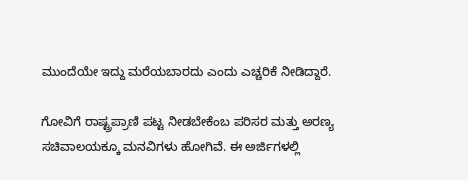ಮುಂದೆಯೇ ಇದ್ದು ಮರೆಯಬಾರದು ಎಂದು ಎಚ್ಚರಿಕೆ ನೀಡಿದ್ದಾರೆ.

ಗೋವಿಗೆ ರಾಷ್ಟ್ರಪ್ರಾಣಿ ಪಟ್ಟ ನೀಡಬೇಕೆಂಬ ಪರಿಸರ ಮತ್ತು ಅರಣ್ಯ ಸಚಿವಾಲಯಕ್ಕೂ ಮನವಿಗಳು ಹೋಗಿವೆ. ಈ ಅರ್ಜಿಗಳಲ್ಲಿ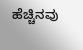ಹೆಚ್ಚಿನವು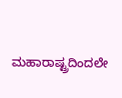ಮಹಾರಾಷ್ಟ್ರದಿಂದಲೇ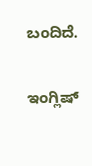ಬಂದಿದೆ.

ಇಂಗ್ಲಿಷ್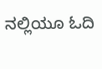ನಲ್ಲಿಯೂ ಓದಿ